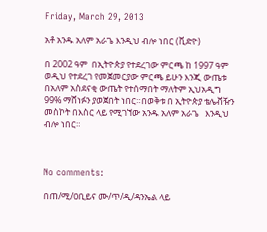Friday, March 29, 2013

አቶ አንዱ አለም አራጌ እንዲህ ብሎ ነበር (ቪድዮ)

በ 2002 ዓም  በኢትዮጵያ የተደረገው ምርጫ ከ 1997 ዓም ወዲህ የተደረገ የመጀመርያው ምርጫ ይሁን እንጂ ውጤቱ
በአለም አስደናቂ ውጤት የተሰማበት ማለትም ኢህአዲግ 99% ማሸነፉን ያወጀበት ነበር።በወቅቱ በ ኢትዮጵያ ቴሌቭዥን  መስኮት በእስር ላይ የሚገኘው አንዱ አለም አራጌ   እንዲህ ብሎ ነበር።



No comments:

በጠ/ሚ/ዐቢይና ሙ/ጥ/ዲ/ዳንኤል ላይ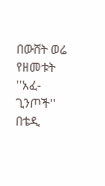በውሸት ወሬ የዘመቱት ''አፈ-ጊንጦች'' በቴዲ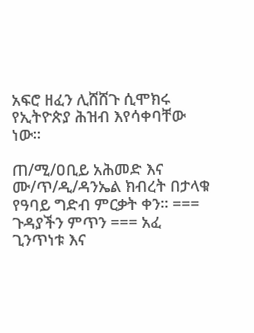አፍሮ ዘፈን ሊሸሸጉ ሲሞክሩ የኢትዮጵያ ሕዝብ እየሳቀባቸው ነው።

ጠ/ሚ/ዐቢይ አሕመድ እና ሙ/ጥ/ዲ/ዳንኤል ክብረት በታላቁ የዓባይ ግድብ ምርቃት ቀን። === ጉዳያችን ምጥን === አፈ ጊንጥነቱ እና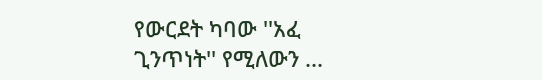የውርደት ካባው ''አፈ ጊንጥነት'' የሚለውን ...